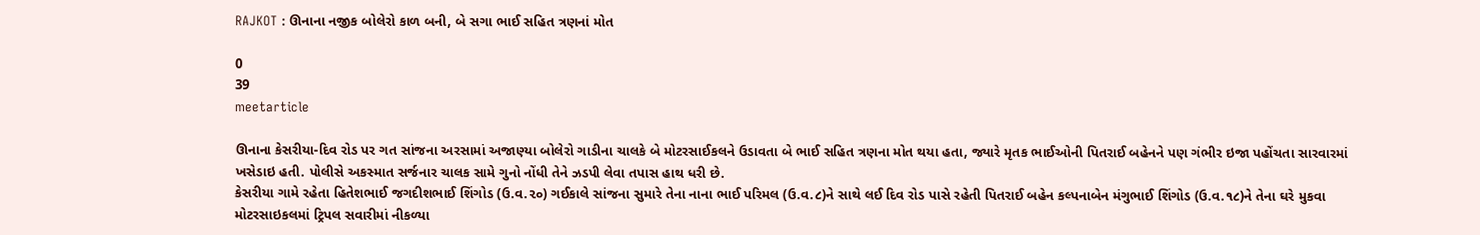RAJKOT : ઊનાના નજીક બોલેરો કાળ બની, બે સગા ભાઈ સહિત ત્રણનાં મોત

0
39
meetarticle

ઊનાના કેસરીયા-દિવ રોડ પર ગત સાંજના અરસામાં અજાણ્યા બોલેરો ગાડીના ચાલકે બે મોટરસાઈકલને ઉડાવતા બે ભાઈ સહિત ત્રણના મોત થયા હતા, જ્યારે મૃતક ભાઈઓની પિતરાઈ બહેનને પણ ગંભીર ઇજા પહોંચતા સારવારમાં ખસેડાઇ હતી. પોલીસે અકસ્માત સર્જનાર ચાલક સામે ગુનો નોંધી તેને ઝડપી લેવા તપાસ હાથ ધરી છે.
કેસરીયા ગામે રહેતા હિતેશભાઈ જગદીશભાઈ શિંગોડ (ઉ.વ.૨૦) ગઈકાલે સાંજના સુમારે તેના નાના ભાઈ પરિમલ (ઉ.વ.૮)ને સાથે લઈ દિવ રોડ પાસે રહેતી પિતરાઈ બહેન કલ્પનાબેન મંગુભાઈ શિંગોડ (ઉ.વ.૧૮)ને તેના ઘરે મુકવા મોટરસાઇકલમાં ટ્રિપલ સવારીમાં નીકળ્યા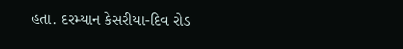હતા. દરમ્યાન કેસરીયા-દિવ રોડ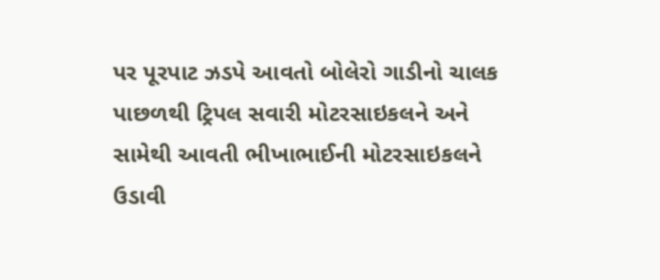પર પૂરપાટ ઝડપે આવતો બોલેરો ગાડીનો ચાલક પાછળથી ટ્રિપલ સવારી મોટરસાઇકલને અને સામેથી આવતી ભીખાભાઈની મોટરસાઇકલને ઉડાવી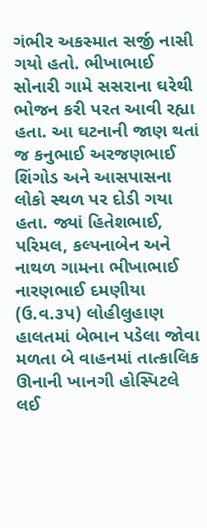ગંભીર અકસ્માત સર્જી નાસી ગયો હતો. ભીખાભાઈ સોનારી ગામે સસરાના ઘરેથી ભોજન કરી પરત આવી રહ્યા હતા. આ ઘટનાની જાણ થતાં જ કનુભાઈ અરજણભાઈ શિંગોડ અને આસપાસના લોકો સ્થળ પર દોડી ગયા હતા. જ્યાં હિતેશભાઈ, પરિમલ, કલ્પનાબેન અને નાથળ ગામના ભીખાભાઈ નારણભાઈ દમણીયા (ઉ.વ.૩પ) લોહીલુહાણ હાલતમાં બેભાન પડેલા જોવા મળતા બે વાહનમાં તાત્કાલિક ઊનાની ખાનગી હોસ્પિટલે લઈ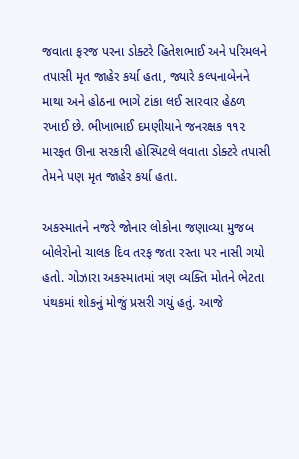જવાતા ફરજ પરના ડોક્ટરે હિતેશભાઈ અને પરિમલને તપાસી મૃત જાહેર કર્યા હતા, જ્યારે કલ્પનાબેનને માથા અને હોઠના ભાગે ટાંકા લઈ સારવાર હેઠળ રખાઈ છે. ભીખાભાઈ દમણીયાને જનરક્ષક ૧૧૨ મારફત ઊના સરકારી હોસ્પિટલે લવાતા ડોક્ટરે તપાસી તેમને પણ મૃત જાહેર કર્યા હતા.

અકસ્માતને નજરે જોનાર લોકોના જણાવ્યા મુજબ બોલેરોનો ચાલક દિવ તરફ જતા રસ્તા પર નાસી ગયો હતો. ગોઝારા અકસ્માતમાં ત્રણ વ્યક્તિ મોતને ભેટતા પંથકમાં શોકનું મોજું પ્રસરી ગયું હતું. આજે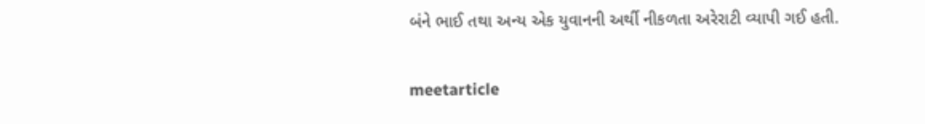બંને ભાઈ તથા અન્ય એક યુવાનની અર્થી નીકળતા અરેરાટી વ્યાપી ગઈ હતી.

meetarticle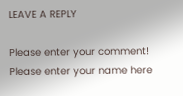LEAVE A REPLY

Please enter your comment!
Please enter your name here